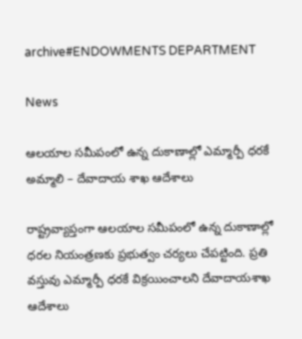archive#ENDOWMENTS DEPARTMENT

News

ఆలయాల సమీపంలో ఉన్న దుకాణాల్లో ఎమ్మార్పీ ధరకే అమ్మాలి – దేవాదాయ శాఖ ఆదేశాలు

రాష్ట్రవ్యాప్తంగా ఆలయాల సమీపంలో ఉన్న దుకాణాల్లో ధరల నియంత్రణకు ప్రభుత్వం చర్యలు చేపట్టింది. ప్రతి వస్తువు ఎమ్మార్పీ ధరకే విక్రయించాలని దేవాదాయశాఖ ఆదేశాలు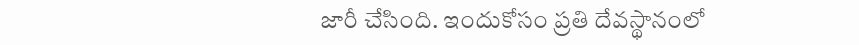జారీ చేసింది. ఇందుకోసం ప్రతి దేవస్థానంలో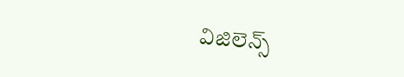విజిలెన్స్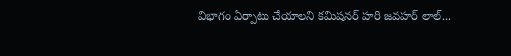విభాగం ఏర్పాటు చేయాలని కమిషనర్ హరి జవహర్ లాల్...